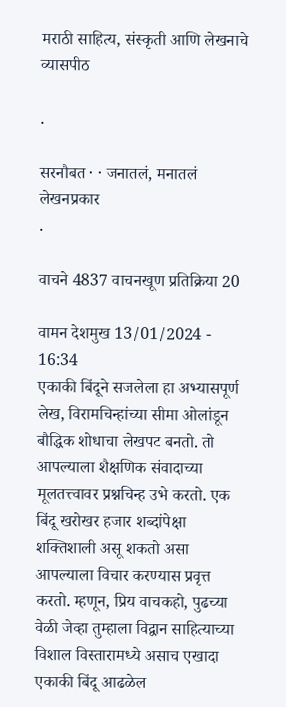मराठी साहित्य, संस्कृती आणि लेखनाचे व्यासपीठ

.

सरनौबत · · जनातलं, मनातलं
लेखनप्रकार
.

वाचने 4837 वाचनखूण प्रतिक्रिया 20

वामन देशमुख 13/01/2024 - 16:34
एकाकी बिंदूने सजलेला हा अभ्यासपूर्ण लेख, विरामचिन्हांच्या सीमा ओलांडून बौद्धिक शोधाचा लेखपट बनतो. तो आपल्याला शैक्षणिक संवादाच्या मूलतत्त्वावर प्रश्नचिन्ह उभे करतो. एक बिंदू खरोखर हजार शब्दांपेक्षा शक्तिशाली असू शकतो असा आपल्याला विचार करण्यास प्रवृत्त करतो. म्हणून, प्रिय वाचकहो, पुढच्या वेळी जेव्हा तुम्हाला विद्वान साहित्याच्या विशाल विस्तारामध्ये असाच एखादा एकाकी बिंदू आढळेल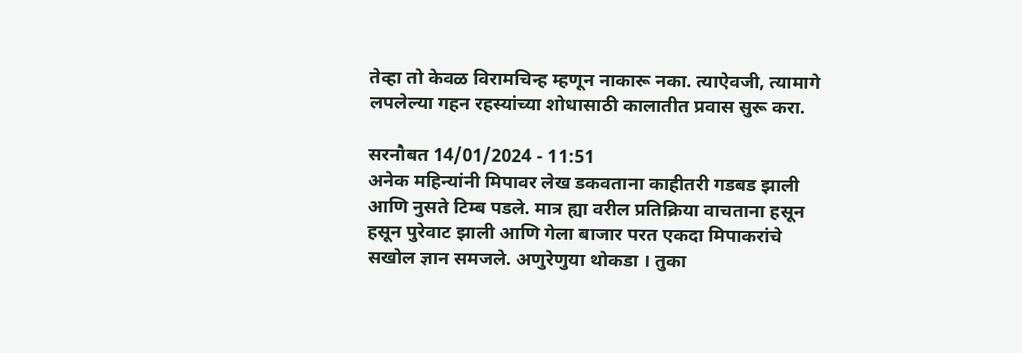तेव्हा तो केवळ विरामचिन्ह म्हणून नाकारू नका. त्याऐवजी, त्यामागे लपलेल्या गहन रहस्यांच्या शोधासाठी कालातीत प्रवास सुरू करा.

सरनौबत 14/01/2024 - 11:51
अनेक महिन्यांनी मिपावर लेख डकवताना काहीतरी गडबड झाली आणि नुसते टिम्ब पडले. मात्र ह्या वरील प्रतिक्रिया वाचताना हसून हसून पुरेवाट झाली आणि गेला बाजार परत एकदा मिपाकरांचे सखोल ज्ञान समजले. अणुरेणुया थोकडा । तुका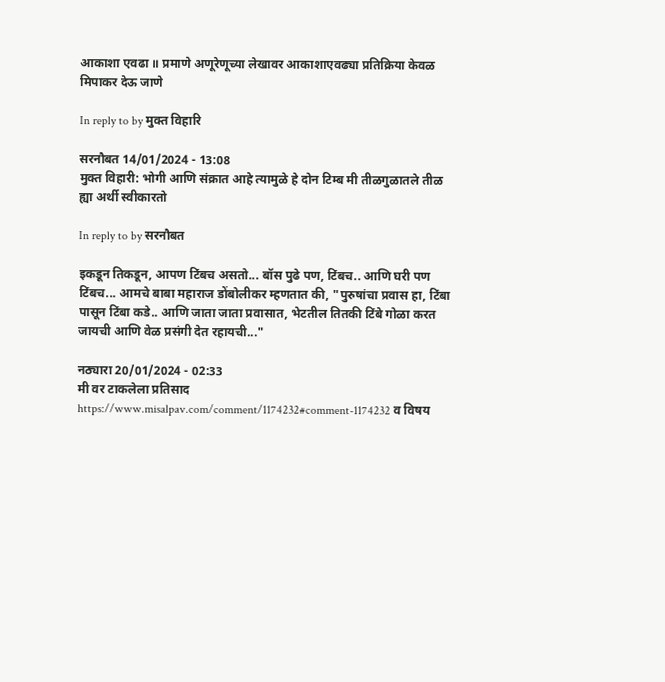आकाशा एवढा ॥ प्रमाणे अणूरेणूच्या लेखावर आकाशाएवढ्या प्रतिक्रिया केवळ मिपाकर देऊ जाणे

In reply to by मुक्त विहारि

सरनौबत 14/01/2024 - 13:08
मुक्त विहारी: भोगी आणि संक्रात आहे त्यामुळे हे दोन टिम्ब मी तीळगुळातले तीळ ह्या अर्थी स्वीकारतो

In reply to by सरनौबत

इकडून तिकडून, आपण टिंबच असतो... बॉस पुढे पण, टिंबच.. आणि घरी पण टिंबच... आमचे बाबा महाराज डोंबोलीकर म्हणतात की, "पुरुषांचा प्रवास हा, टिंबा पासून टिंबा कडे.. आणि जाता जाता प्रवासात, भेटतील तितकी टिंबे गोळा करत जायची आणि वेळ प्रसंगी देत रहायची..."

नठ्यारा 20/01/2024 - 02:33
मी वर टाकलेला प्रतिसाद https://www.misalpav.com/comment/1174232#comment-1174232 व विषय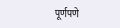पूर्णपणे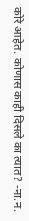कोरे आहेत. कोणास काही दिसले का त्यात? -ना.न.